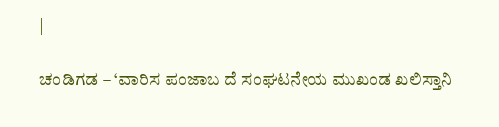|

ಚಂಡಿಗಡ – ‘ವಾರಿಸ ಪಂಜಾಬ ದೆ ಸಂಘಟನೇಯ ಮುಖಂಡ ಖಲಿಸ್ತಾನಿ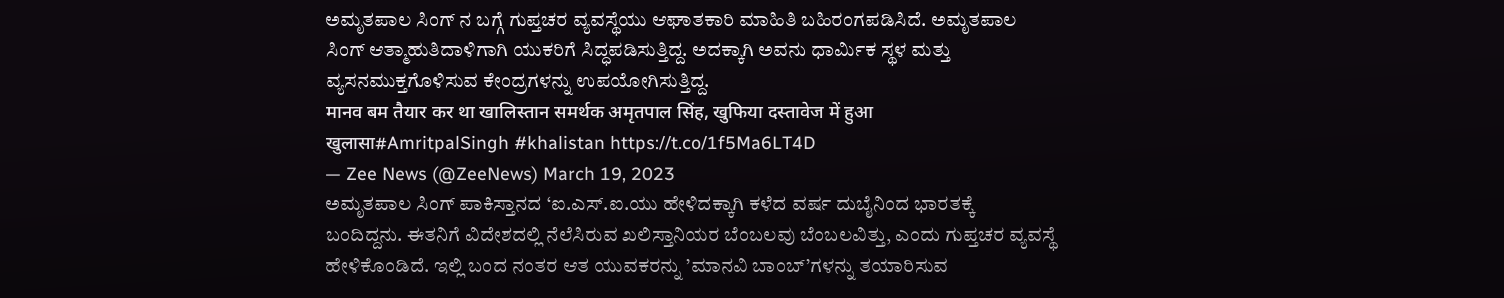ಅಮೃತಪಾಲ ಸಿಂಗ್ ನ ಬಗ್ಗೆ ಗುಪ್ತಚರ ವ್ಯವಸ್ಥೆಯು ಆಘಾತಕಾರಿ ಮಾಹಿತಿ ಬಹಿರಂಗಪಡಿಸಿದೆ. ಅಮೃತಪಾಲ ಸಿಂಗ್ ಆತ್ಮಾಹುತಿದಾಳಿಗಾಗಿ ಯುಕರಿಗೆ ಸಿದ್ಧಪಡಿಸುತ್ತಿದ್ದ. ಅದಕ್ಕಾಗಿ ಅವನು ಧಾರ್ಮಿಕ ಸ್ಥಳ ಮತ್ತು ವ್ಯಸನಮುಕ್ತಗೊಳಿಸುವ ಕೇಂದ್ರಗಳನ್ನು ಉಪಯೋಗಿಸುತ್ತಿದ್ದ.
मानव बम तैयार कर था खालिस्तान समर्थक अमृतपाल सिंह, खुफिया दस्तावेज में हुआ खुलासा#AmritpalSingh #khalistan https://t.co/1f5Ma6LT4D
— Zee News (@ZeeNews) March 19, 2023
ಅಮೃತಪಾಲ ಸಿಂಗ್ ಪಾಕಿಸ್ತಾನದ ‘ಐ.ಎಸ್.ಐ.ಯು ಹೇಳಿದಕ್ಕಾಗಿ ಕಳೆದ ವರ್ಷ ದುಬೈನಿಂದ ಭಾರತಕ್ಕೆ ಬಂದಿದ್ದನು. ಈತನಿಗೆ ವಿದೇಶದಲ್ಲಿ ನೆಲೆಸಿರುವ ಖಲಿಸ್ತಾನಿಯರ ಬೆಂಬಲವು ಬೆಂಬಲವಿತ್ತು, ಎಂದು ಗುಪ್ತಚರ ವ್ಯವಸ್ಥೆ ಹೇಳಿಕೊಂಡಿದೆ. ಇಲ್ಲಿ ಬಂದ ನಂತರ ಆತ ಯುವಕರನ್ನು ’ಮಾನವಿ ಬಾಂಬ್’ಗಳನ್ನು ತಯಾರಿಸುವ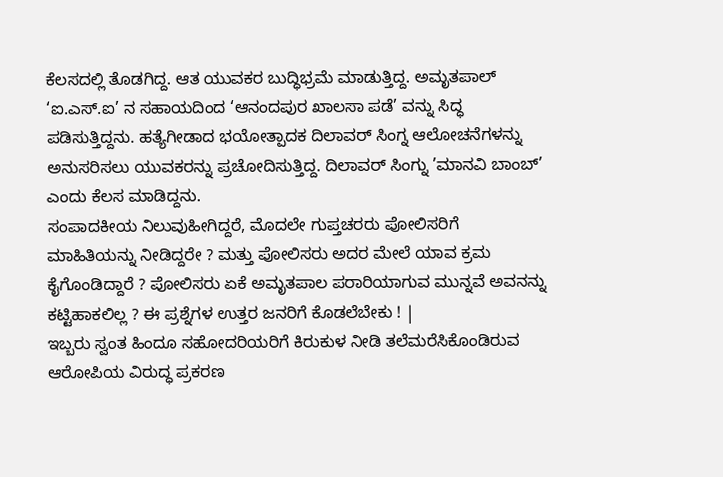ಕೆಲಸದಲ್ಲಿ ತೊಡಗಿದ್ದ. ಆತ ಯುವಕರ ಬುದ್ಧಿಭ್ರಮೆ ಮಾಡುತ್ತಿದ್ದ. ಅಮೃತಪಾಲ್ ‘ಐ.ಎಸ್.ಐ’ ನ ಸಹಾಯದಿಂದ ‘ಆನಂದಪುರ ಖಾಲಸಾ ಪಡೆ’ ವನ್ನು ಸಿದ್ಧ ಪಡಿಸುತ್ತಿದ್ದನು. ಹತ್ಯೆಗೀಡಾದ ಭಯೋತ್ಪಾದಕ ದಿಲಾವರ್ ಸಿಂಗ್ನ ಆಲೋಚನೆಗಳನ್ನು ಅನುಸರಿಸಲು ಯುವಕರನ್ನು ಪ್ರಚೋದಿಸುತ್ತಿದ್ದ. ದಿಲಾವರ್ ಸಿಂಗ್ನು ’ಮಾನವಿ ಬಾಂಬ್’ ಎಂದು ಕೆಲಸ ಮಾಡಿದ್ದನು.
ಸಂಪಾದಕೀಯ ನಿಲುವುಹೀಗಿದ್ದರೆ, ಮೊದಲೇ ಗುಪ್ತಚರರು ಪೋಲಿಸರಿಗೆ ಮಾಹಿತಿಯನ್ನು ನೀಡಿದ್ದರೇ ? ಮತ್ತು ಪೋಲಿಸರು ಅದರ ಮೇಲೆ ಯಾವ ಕ್ರಮ ಕೈಗೊಂಡಿದ್ದಾರೆ ? ಪೋಲಿಸರು ಏಕೆ ಅಮೃತಪಾಲ ಪರಾರಿಯಾಗುವ ಮುನ್ನವೆ ಅವನನ್ನು ಕಟ್ಟಿಹಾಕಲಿಲ್ಲ ? ಈ ಪ್ರಶ್ನೆಗಳ ಉತ್ತರ ಜನರಿಗೆ ಕೊಡಲೆಬೇಕು ! |
ಇಬ್ಬರು ಸ್ವಂತ ಹಿಂದೂ ಸಹೋದರಿಯರಿಗೆ ಕಿರುಕುಳ ನೀಡಿ ತಲೆಮರೆಸಿಕೊಂಡಿರುವ ಆರೋಪಿಯ ವಿರುದ್ಧ ಪ್ರಕರಣ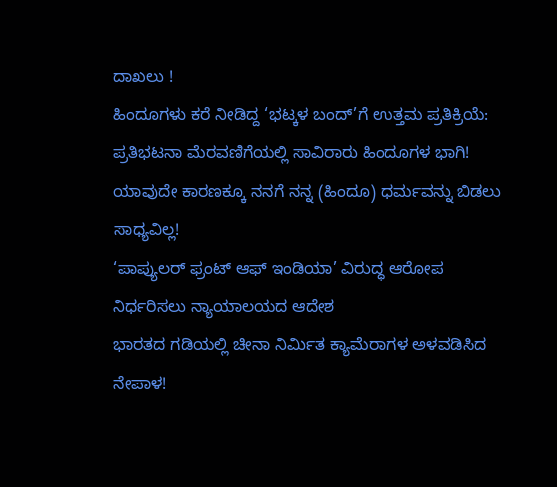ದಾಖಲು !
ಹಿಂದೂಗಳು ಕರೆ ನೀಡಿದ್ದ ‘ಭಟ್ಕಳ ಬಂದ್’ಗೆ ಉತ್ತಮ ಪ್ರತಿಕ್ರಿಯೆ: ಪ್ರತಿಭಟನಾ ಮೆರವಣಿಗೆಯಲ್ಲಿ ಸಾವಿರಾರು ಹಿಂದೂಗಳ ಭಾಗಿ!
ಯಾವುದೇ ಕಾರಣಕ್ಕೂ ನನಗೆ ನನ್ನ (ಹಿಂದೂ) ಧರ್ಮವನ್ನು ಬಿಡಲು ಸಾಧ್ಯವಿಲ್ಲ!
‘ಪಾಪ್ಯುಲರ್ ಫ್ರಂಟ್ ಆಫ್ ಇಂಡಿಯಾ’ ವಿರುದ್ಧ ಆರೋಪ ನಿರ್ಧರಿಸಲು ನ್ಯಾಯಾಲಯದ ಆದೇಶ
ಭಾರತದ ಗಡಿಯಲ್ಲಿ ಚೀನಾ ನಿರ್ಮಿತ ಕ್ಯಾಮೆರಾಗಳ ಅಳವಡಿಸಿದ ನೇಪಾಳ!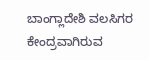ಬಾಂಗ್ಲಾದೇಶಿ ವಲಸಿಗರ ಕೇಂದ್ರವಾಗಿರುವ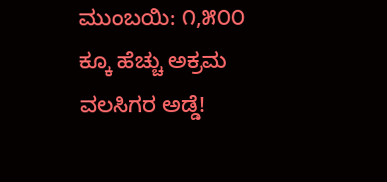ಮುಂಬಯಿ: ೧,೫೦೦ ಕ್ಕೂ ಹೆಚ್ಚು ಅಕ್ರಮ ವಲಸಿಗರ ಅಡ್ಡೆ!